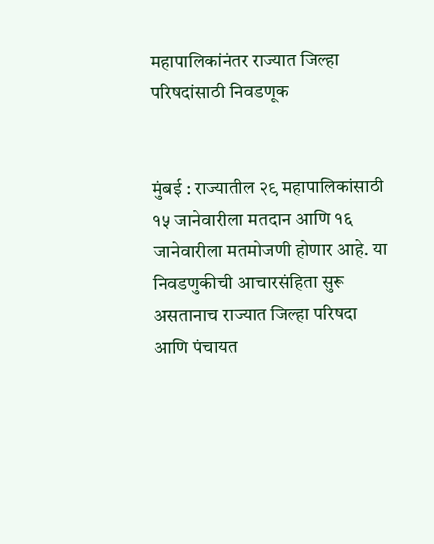महापालिकांनंतर राज्यात जिल्हा परिषदांसाठी निवडणूक


मुंबई : राज्यातील २९ महापालिकांसाठी १५ जानेवारीला मतदान आणि १६ जानेवारीला मतमोजणी होणार आहे. या निवडणुकीची आचारसंहिता सुरू असतानाच राज्यात जिल्हा परिषदा आणि पंचायत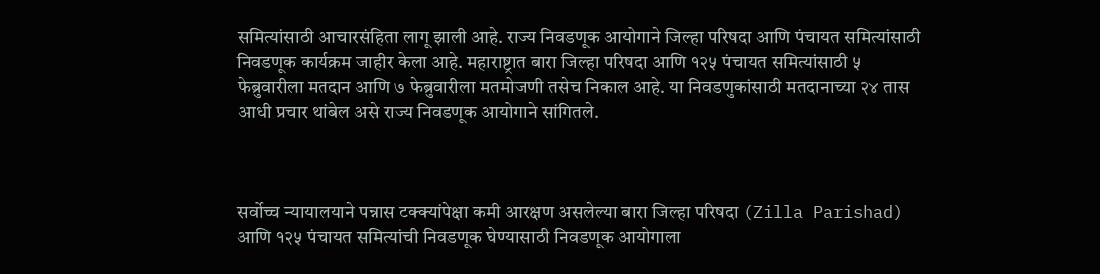समित्यांसाठी आचारसंहिता लागू झाली आहे. राज्य निवडणूक आयोगाने जिल्हा परिषदा आणि पंचायत समित्यांसाठी निवडणूक कार्यक्रम जाहीर केला आहे. महाराष्ट्रात बारा जिल्हा परिषदा आणि १२५ पंचायत समित्यांसाठी ५ फेब्रुवारीला मतदान आणि ७ फेब्रुवारीला मतमोजणी तसेच निकाल आहे. या निवडणुकांसाठी मतदानाच्या २४ तास आधी प्रचार थांबेल असे राज्य निवडणूक आयोगाने सांगितले.



सर्वोच्च न्यायालयाने पन्नास टक्क्यांपेक्षा कमी आरक्षण असलेल्या बारा जिल्हा परिषदा (Zilla Parishad) आणि १२५ पंचायत समित्यांची निवडणूक घेण्यासाठी निवडणूक आयोगाला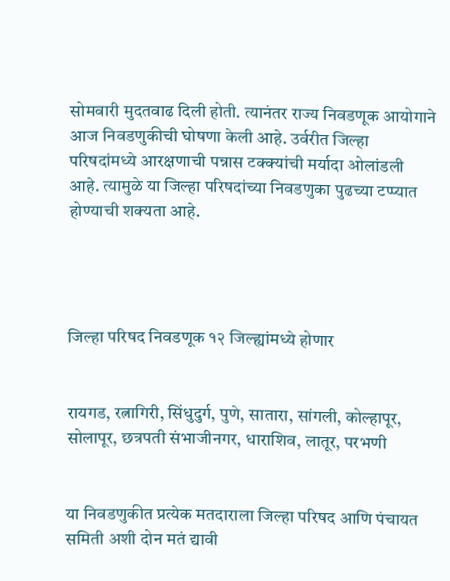सोमवारी मुदतवाढ दिली होती. त्यानंतर राज्य निवडणूक आयोगाने आज निवडणुकीची घोषणा केली आहे. उर्वरीत जिल्हा परिषदांमध्ये आरक्षणाची पन्नास टक्क्यांची मर्यादा ओलांडली आहे. त्यामुळे या जिल्हा परिषदांच्या निवडणुका पुढच्या टप्प्यात होण्याची शक्यता आहे.




जिल्हा परिषद निवडणूक १२ जिल्ह्यांमध्ये होणार


रायगड, रत्नागिरी, सिंधुदुर्ग, पुणे, सातारा, सांगली, कोल्हापूर, सोलापूर, छत्रपती संभाजीनगर, धाराशिव, लातूर, परभणी


या निवडणुकीत प्रत्येक मतदाराला जिल्हा परिषद आणि पंचायत समिती अशी दोन मतं द्यावी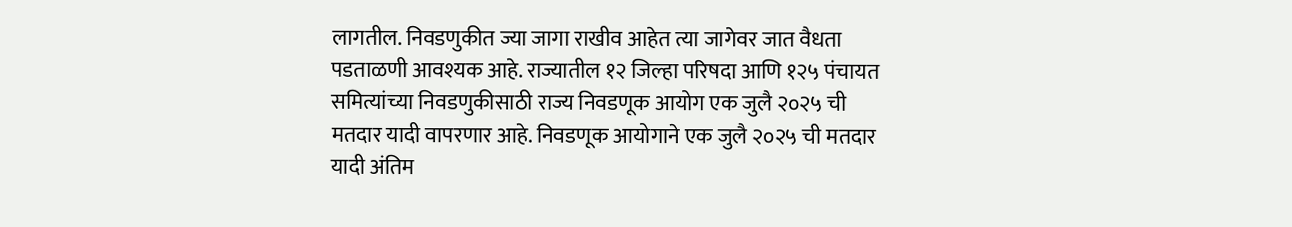लागतील. निवडणुकीत ज्या जागा राखीव आहेत त्या जागेवर जात वैधता पडताळणी आवश्यक आहे. राज्यातील १२ जिल्हा परिषदा आणि १२५ पंचायत समित्यांच्या निवडणुकीसाठी राज्य निवडणूक आयोग एक जुलै २०२५ ची मतदार यादी वापरणार आहे. निवडणूक आयोगाने एक जुलै २०२५ ची मतदार यादी अंतिम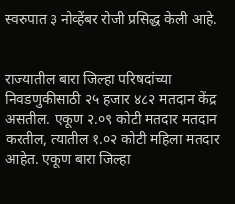स्वरुपात ३ नोव्हेंबर रोजी प्रसिद्ध केली आहे.


राज्यातील बारा जिल्हा परिषदांच्या निवडणुकीसाठी २५ हजार ४८२ मतदान केंद्र असतील. एकूण २.०९ कोटी मतदार मतदान करतील, त्यातील १.०२ कोटी महिला मतदार आहेत. एकूण बारा जिल्हा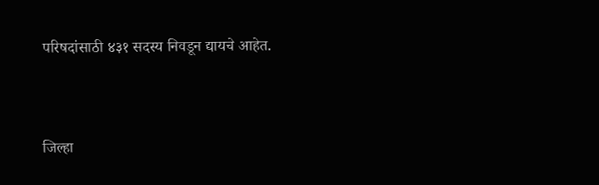परिषदांसाठी ४३१ सदस्य निवडून द्यायचे आहेत.


जिल्हा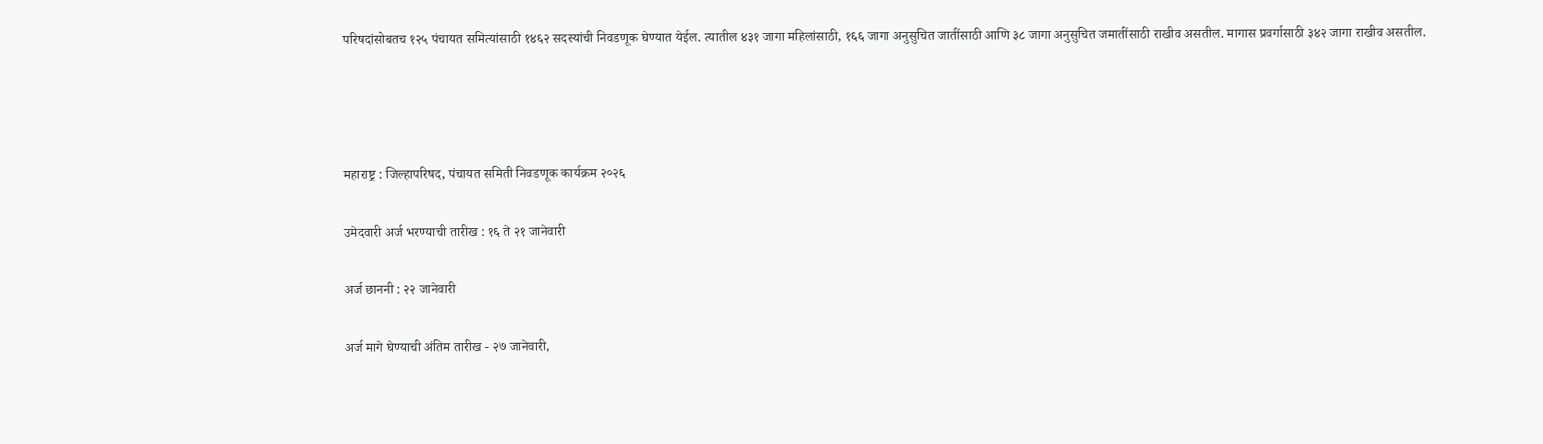परिषदांसोबतच १२५ पंचायत समित्यांसाठी १४६२ सदस्यांची निवडणूक घेण्यात येईल. त्यातील ४३१ जागा महिलांसाठी, १६६ जागा अनुसुचित जातींसाठी आणि ३८ जागा अनुसुचित जमातींसाठी राखीव असतील. मागास प्रवर्गासाठी ३४२ जागा राखीव असतील.






महाराष्ट्र : जिल्हापरिषद, पंचायत समिती निवडणूक कार्यक्रम २०२६


उमेदवारी अर्ज भरण्याची तारीख : १६ ते २१ जानेवारी


अर्ज छाननी : २२ जानेवारी


अर्ज मागे घेण्याची अंतिम तारीख - २७ जानेवारी,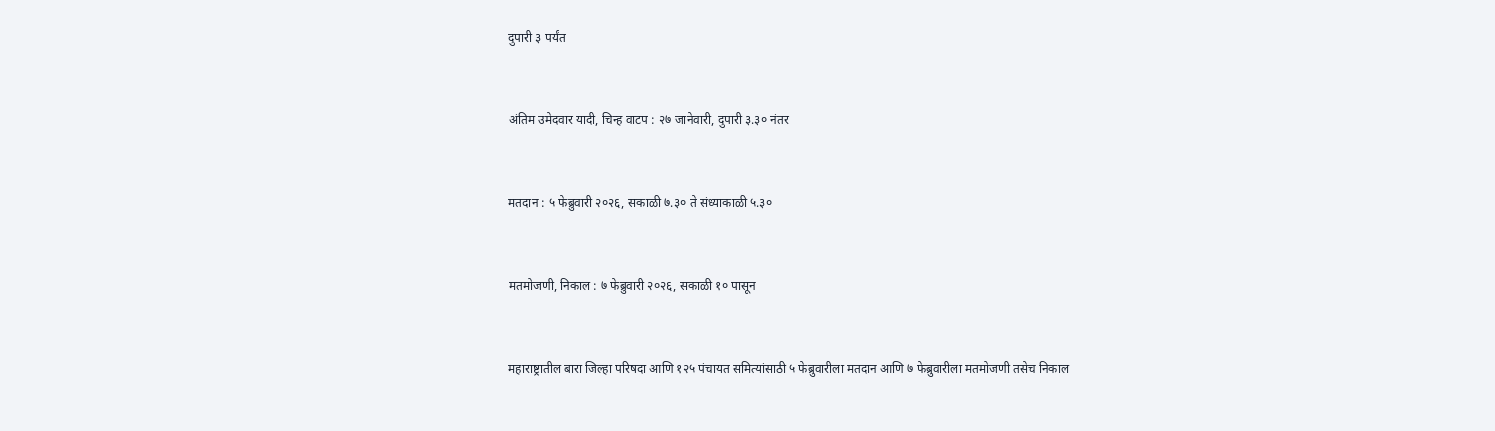दुपारी ३ पर्यंत


अंतिम उमेदवार यादी, चिन्ह वाटप : २७ जानेवारी, दुपारी ३.३० नंतर


मतदान : ५ फेब्रुवारी २०२६, सकाळी ७.३० ते संध्याकाळी ५.३०


मतमोजणी, निकाल : ७ फेब्रुवारी २०२६, सकाळी १० पासून


महाराष्ट्रातील बारा जिल्हा परिषदा आणि १२५ पंचायत समित्यांसाठी ५ फेब्रुवारीला मतदान आणि ७ फेब्रुवारीला मतमोजणी तसेच निकाल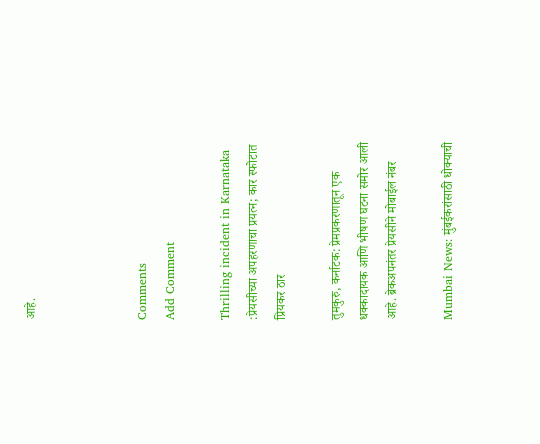आहे.



Comments
Add Comment

Thrilling incident in Karnataka :प्रेयसीच्या अपहरणाचा प्रयत्न; कार स्फोटात प्रियकर ठार

तुमकुरु, कर्नाटक: प्रेमप्रकरणातून एक धक्कादायक आणि भीषण घटना समोर आली आहे. ब्रेकअपनंतर प्रेयसीने मोबाईल नंबर

Mumbai News: मुंबईकरांसाठी धोक्याची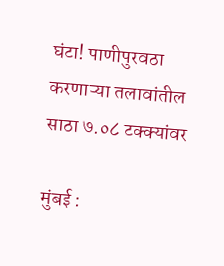घंटा! पाणीपुरवठा करणाऱ्या तलावांतील साठा ७.०८ टक्क्यांवर

मुंबई :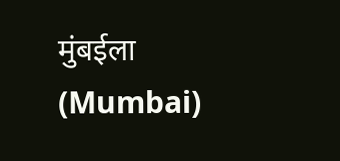मुंबईला (Mumbai)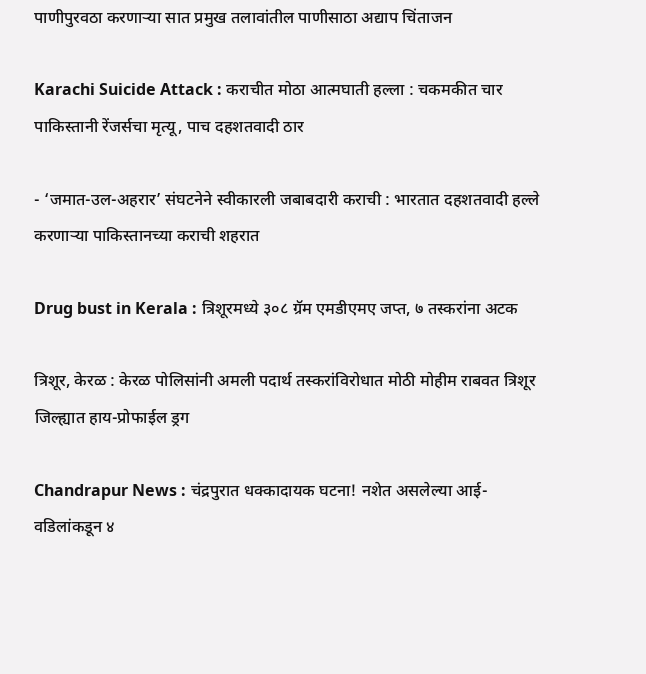पाणीपुरवठा करणाऱ्या सात प्रमुख तलावांतील पाणीसाठा अद्याप चिंताजन

Karachi Suicide Attack : कराचीत मोठा आत्मघाती हल्ला : चकमकीत चार पाकिस्तानी रेंजर्सचा मृत्यू, पाच दहशतवादी ठार

- ‘जमात-उल-अहरार’ संघटनेने स्वीकारली जबाबदारी कराची : भारतात दहशतवादी हल्ले करणाऱ्या पाकिस्तानच्या कराची शहरात

Drug bust in Kerala : त्रिशूरमध्ये ३०८ ग्रॅम एमडीएमए जप्त, ७ तस्करांना अटक

त्रिशूर, केरळ : केरळ पोलिसांनी अमली पदार्थ तस्करांविरोधात मोठी मोहीम राबवत त्रिशूर जिल्ह्यात हाय-प्रोफाईल ड्रग

Chandrapur News : चंद्रपुरात धक्कादायक घटना! नशेत असलेल्या आई-वडिलांकडून ४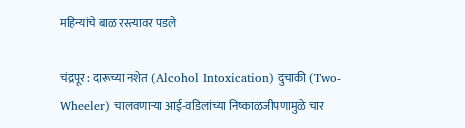महिन्यांचे बाळ रस्त्यावर पडले

चंद्रपूर : दारूच्या नशेत (Alcohol Intoxication) दुचाकी (Two-Wheeler) चालवणाऱ्या आई-वडिलांच्या निष्काळजीपणामुळे चार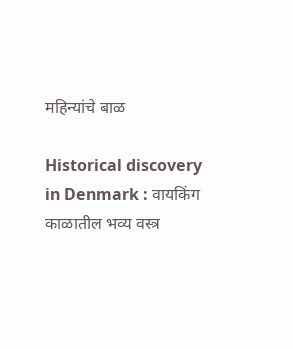महिन्यांचे बाळ

Historical discovery in Denmark : वायकिंग काळातील भव्य वस्त्र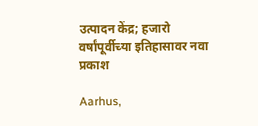उत्पादन केंद्र; हजारो वर्षांपूर्वीच्या इतिहासावर नवा प्रकाश

Aarhus,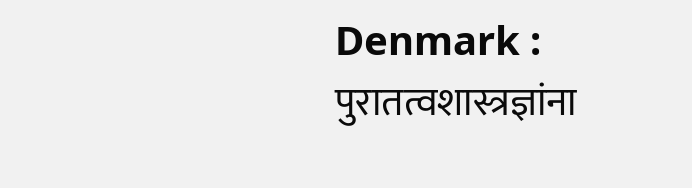Denmark : पुरातत्वशास्त्रज्ञांना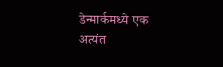डेन्मार्कमध्ये एक अत्यंत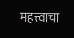महत्त्वाचा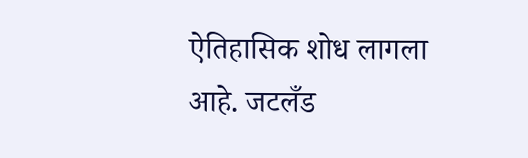ऐतिहासिक शोध लागला आहे. जटलँड